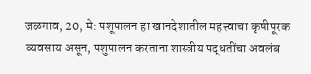जळगाव, 20, मे: पशूपालन हा खानदेशातील महत्त्वाचा कृषीपूरक व्यवसाय असून, पशुपालन करताना शास्त्रीय पद्धतींचा अवलंब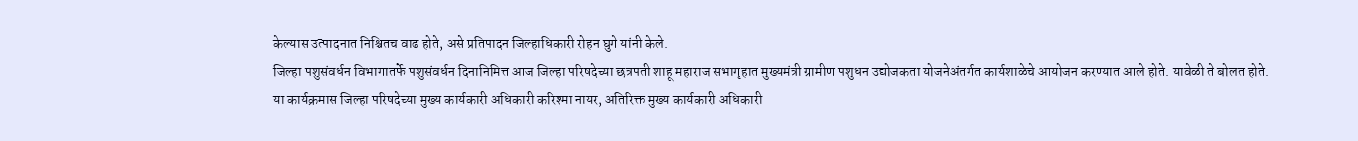केल्यास उत्पादनात निश्चितच वाढ होते, असे प्रतिपादन जिल्हाधिकारी रोहन घुगे यांनी केले.
जिल्हा पशुसंवर्धन विभागातर्फे पशुसंवर्धन दिनानिमित्त आज जिल्हा परिषदेच्या छत्रपती शाहू महाराज सभागृहात मुख्यमंत्री ग्रामीण पशुधन उद्योजकता योजनेअंतर्गत कार्यशाळेचे आयोजन करण्यात आले होते. यावेळी ते बोलत होते.
या कार्यक्रमास जिल्हा परिषदेच्या मुख्य कार्यकारी अधिकारी करिश्मा नायर, अतिरिक्त मुख्य कार्यकारी अधिकारी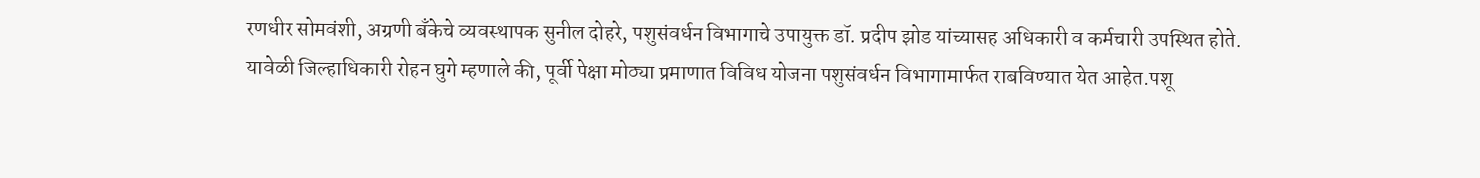रणधीर सोमवंशी, अग्रणी बँकेचे व्यवस्थापक सुनील दोहरे, पशुसंवर्धन विभागाचे उपायुक्त डॉ. प्रदीप झोड यांच्यासह अधिकारी व कर्मचारी उपस्थित होते.
यावेळी जिल्हाधिकारी रोहन घुगे म्हणाले की, पूर्वी पेक्षा मोठ्या प्रमाणात विविध योजना पशुसंवर्धन विभागामार्फत राबविण्यात येत आहेत.पशू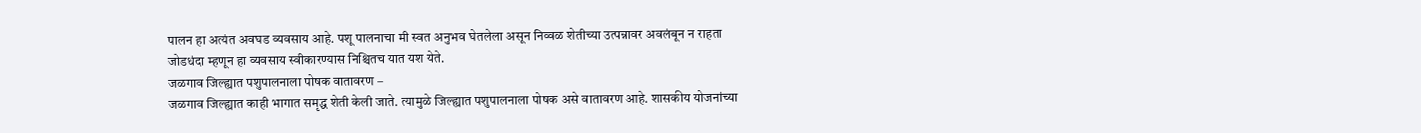पालन हा अत्यंत अवघड व्यवसाय आहे. पशू पालनाचा मी स्वत अनुभव घेतलेला असून निव्वळ शेतीच्या उत्पन्नावर अवलंबून न राहता जोडधंदा म्हणून हा व्यवसाय स्वीकारण्यास निश्चितच यात यश येते.
जळगाव जिल्ह्यात पशुपालनाला पोषक वातावरण –
जळगाव जिल्ह्यात काही भागात समृद्ध शेती केली जाते. त्यामुळे जिल्ह्यात पशुपालनाला पोषक असे वातावरण आहे. शासकीय योजनांच्या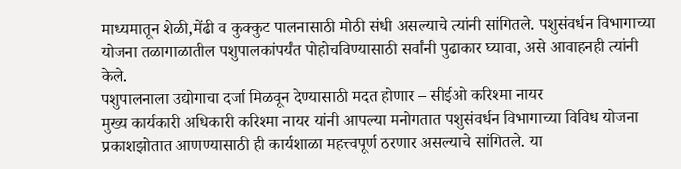माध्यमातून शेळी,मेंढी व कुक्कुट पालनासाठी मोठी संधी असल्याचे त्यांनी सांगितले. पशुसंवर्धन विभागाच्या योजना तळागाळातील पशुपालकांपर्यंत पोहोचविण्यासाठी सर्वांनी पुढाकार घ्यावा, असे आवाहनही त्यांनी केले.
पशुपालनाला उद्योगाचा दर्जा मिळवून देण्यासाठी मदत होणार – सीईओ करिश्मा नायर
मुख्य कार्यकारी अधिकारी करिश्मा नायर यांनी आपल्या मनोगतात पशुसंवर्धन विभागाच्या विविध योजना प्रकाशझोतात आणण्यासाठी ही कार्यशाळा महत्त्वपूर्ण ठरणार असल्याचे सांगितले. या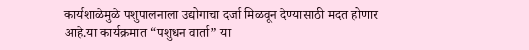कार्यशाळेमुळे पशुपालनाला उद्योगाचा दर्जा मिळवून देण्यासाठी मदत होणार आहे.या कार्यक्रमात “पशुधन वार्ता” या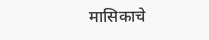मासिकाचे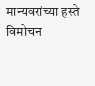मान्यवरांच्या हस्ते विमोचन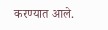करण्यात आले.